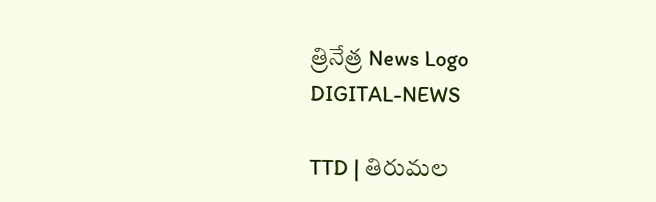త్రినేత్ర News Logo
DIGITAL-NEWS

TTD | తిరుమ‌ల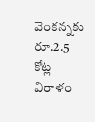వెంక‌న్న‌కు రూ.2.5 కోట్ల విరాళం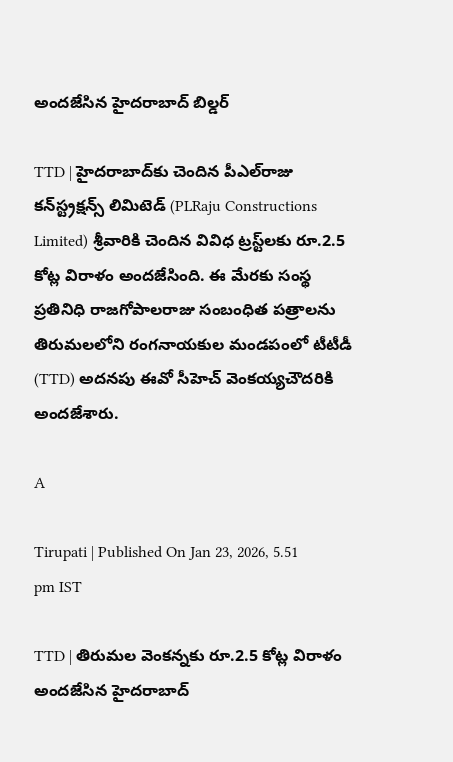అంద‌జేసిన హైద‌రాబాద్ బిల్డ‌ర్‌

TTD | హైద‌రాబాద్‌కు చెందిన పీఎల్‌రాజు క‌న్‌స్ట్ర‌క్ష‌న్స్‌ లిమిటెడ్ (PLRaju Constructions Limited) శ్రీ‌వారికి చెందిన వివిధ ట్ర‌స్ట్‌ల‌కు రూ.2.5 కోట్ల విరాళం అంద‌జేసింది. ఈ మేర‌కు సంస్థ ప్ర‌తినిధి రాజ‌గోపాల‌రాజు సంబంధిత ప‌త్రాల‌ను తిరుమ‌లలోని రంగ‌నాయ‌కుల మండ‌పంలో టీటీడీ (TTD) అద‌న‌పు ఈవో సీహెచ్ వెంక‌య్య‌చౌద‌రికి అంద‌జేశారు.

A

Tirupati | Published On Jan 23, 2026, 5.51 pm IST

TTD | తిరుమ‌ల వెంక‌న్న‌కు రూ.2.5 కోట్ల విరాళం అంద‌జేసిన హైద‌రాబాద్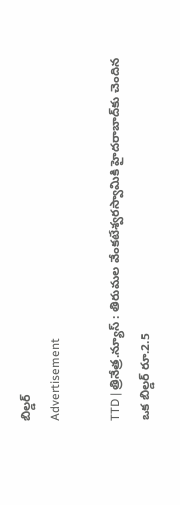బిల్డ‌ర్‌
Advertisement

TTD | త్రినేత్ర‌.న్యూస్‌ : తిరుమ‌ల వేంక‌టేశ్వ‌ర‌స్వామికి హైద‌రాబాద్‌కు చెందిన ఒక బిల్డ‌ర్ రూ.2.5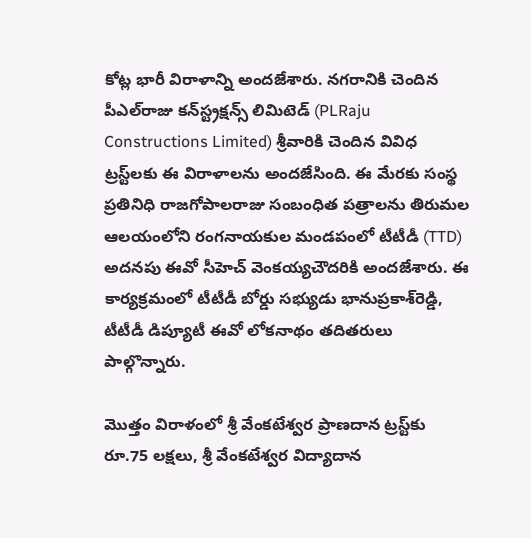కోట్ల భారీ విరాళాన్ని అంద‌జేశారు. న‌గ‌రానికి చెందిన పీఎల్‌రాజు క‌న్‌స్ట్ర‌క్ష‌న్స్‌ లిమిటెడ్ (PLRaju Constructions Limited) శ్రీ‌వారికి చెందిన వివిధ ట్ర‌స్ట్‌ల‌కు ఈ విరాళాల‌ను అంద‌జేసింది. ఈ మేర‌కు సంస్థ ప్ర‌తినిధి రాజ‌గోపాల‌రాజు సంబంధిత ప‌త్రాల‌ను తిరుమ‌ల ఆల‌యంలోని రంగ‌నాయ‌కుల మండ‌పంలో టీటీడీ (TTD) అద‌న‌పు ఈవో సీహెచ్ వెంక‌య్య‌చౌద‌రికి అంద‌జేశారు. ఈ కార్య‌క్ర‌మంలో టీటీడీ బోర్డు స‌భ్యుడు భానుప్ర‌కాశ్‌రెడ్డి, టీటీడీ డిప్యూటీ ఈవో లోక‌నాథం త‌దిత‌రులు పాల్గొన్నారు.

మొత్తం విరాళంలో శ్రీ వేంక‌టేశ్వ‌ర ప్రాణ‌దాన ట్ర‌స్ట్‌కు రూ.75 ల‌క్ష‌లు, శ్రీ వేంక‌టేశ్వ‌ర విద్యాదాన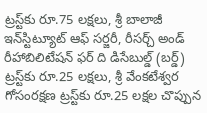ట్ర‌స్ట్‌కు రూ.75 ల‌క్ష‌లు, శ్రీ బాలాజీ ఇన్‌స్టిట్యూట్ ఆఫ్ స‌ర్జరీ, రీస‌ర్చ్ అండ్ రీహాబిలిటేష‌న్ ఫ‌ర్ ది డిసేబుల్డ్ (బ‌ర్డ్‌) ట్ర‌స్ట్‌కు రూ.25 ల‌క్ష‌లు, శ్రీ వేంక‌టేశ్వ‌ర గోసంర‌క్ష‌ణ ట్ర‌స్ట్‌కు రూ.25 ల‌క్ష‌ల చొప్పున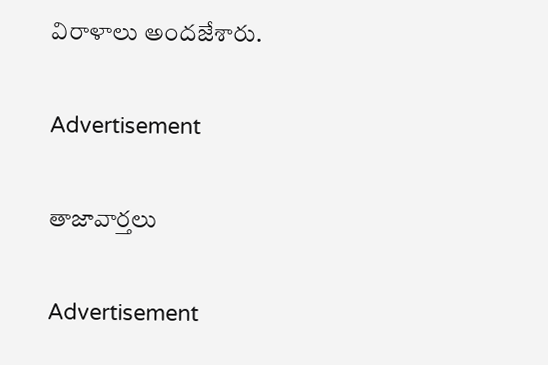విరాళాలు అందజేశారు.

Advertisement

తాజావార్తలు

Advertisement